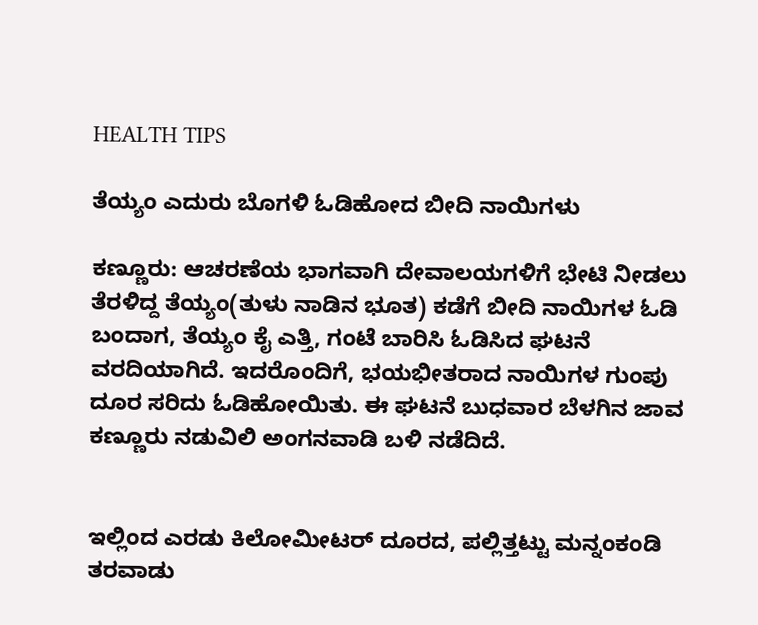HEALTH TIPS

ತೆಯ್ಯಂ ಎದುರು ಬೊಗಳಿ ಓಡಿಹೋದ ಬೀದಿ ನಾಯಿಗಳು

ಕಣ್ಣೂರು: ಆಚರಣೆಯ ಭಾಗವಾಗಿ ದೇವಾಲಯಗಳಿಗೆ ಭೇಟಿ ನೀಡಲು ತೆರಳಿದ್ದ ತೆಯ್ಯಂ(ತುಳು ನಾಡಿನ ಭೂತ) ಕಡೆಗೆ ಬೀದಿ ನಾಯಿಗಳ ಓಡಿ ಬಂದಾಗ, ತೆಯ್ಯಂ ಕೈ ಎತ್ತಿ, ಗಂಟೆ ಬಾರಿಸಿ ಓಡಿಸಿದ ಘಟನೆ ವರದಿಯಾಗಿದೆ. ಇದರೊಂದಿಗೆ, ಭಯಭೀತರಾದ ನಾಯಿಗಳ ಗುಂಪು ದೂರ ಸರಿದು ಓಡಿಹೋಯಿತು. ಈ ಘಟನೆ ಬುಧವಾರ ಬೆಳಗಿನ ಜಾವ ಕಣ್ಣೂರು ನಡುವಿಲಿ ಅಂಗನವಾಡಿ ಬಳಿ ನಡೆದಿದೆ.


ಇಲ್ಲಿಂದ ಎರಡು ಕಿಲೋಮೀಟರ್ ದೂರದ, ಪಲ್ಲಿತ್ತಟ್ಟು ಮನ್ನಂಕಂಡಿ ತರವಾಡು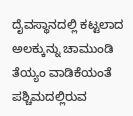ದೈವಸ್ಥಾನದಲ್ಲಿ ಕಟ್ಟಲಾದ ಅಲಕ್ಕುನ್ನು ಚಾಮುಂಡಿ ತೆಯ್ಯಂ ವಾಡಿಕೆಯಂತೆ ಪಶ್ಚಿಮದಲ್ಲಿರುವ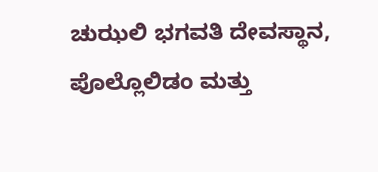ಚುಝಲಿ ಭಗವತಿ ದೇವಸ್ಥಾನ, ಪೊಲ್ಲೊಲಿಡಂ ಮತ್ತು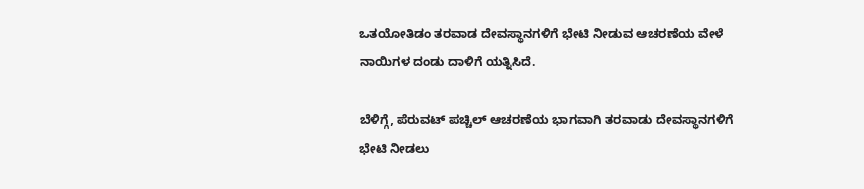ಒತಯೋತಿಡಂ ತರವಾಡ ದೇವಸ್ಥಾನಗಳಿಗೆ ಭೇಟಿ ನೀಡುವ ಆಚರಣೆಯ ವೇಳೆ ನಾಯಿಗಳ ದಂಡು ದಾಳಿಗೆ ಯತ್ನಿಸಿದೆ.

ಬೆಳಿಗ್ಗೆ, ಪೆರುವಟ್ ಪಚ್ಚಿಲ್ ಆಚರಣೆಯ ಭಾಗವಾಗಿ ತರವಾಡು ದೇವಸ್ಥಾನಗಳಿಗೆ ಭೇಟಿ ನೀಡಲು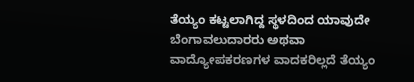ತೆಯ್ಯಂ ಕಟ್ಟಲಾಗಿದ್ದ ಸ್ಥಳದಿಂದ ಯಾವುದೇ ಬೆಂಗಾವಲುದಾರರು ಅಥವಾ ವಾದ್ಯೋಪಕರಣಗಳ ವಾದಕರಿಲ್ಲದೆ ತೆಯ್ಯಂ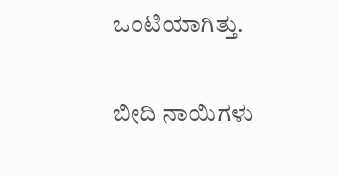ಒಂಟಿಯಾಗಿತ್ತು.

ಬೀದಿ ನಾಯಿಗಳು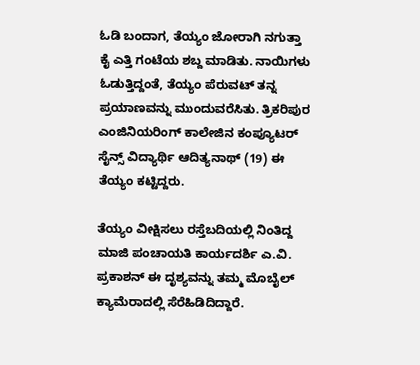ಓಡಿ ಬಂದಾಗ, ತೆಯ್ಯಂ ಜೋರಾಗಿ ನಗುತ್ತಾ ಕೈ ಎತ್ತಿ ಗಂಟೆಯ ಶಬ್ದ ಮಾಡಿತು. ನಾಯಿಗಳು ಓಡುತ್ತಿದ್ದಂತೆ, ತೆಯ್ಯಂ ಪೆರುವಟ್ ತನ್ನ ಪ್ರಯಾಣವನ್ನು ಮುಂದುವರೆಸಿತು. ತ್ರಿಕರಿಪುರ ಎಂಜಿನಿಯರಿಂಗ್ ಕಾಲೇಜಿನ ಕಂಪ್ಯೂಟರ್ ಸೈನ್ಸ್ ವಿದ್ಯಾರ್ಥಿ ಆದಿತ್ಯನಾಥ್ (19) ಈ ತೆಯ್ಯಂ ಕಟ್ಟಿದ್ದರು.

ತೆಯ್ಯಂ ವೀಕ್ಷಿಸಲು ರಸ್ತೆಬದಿಯಲ್ಲಿ ನಿಂತಿದ್ದ ಮಾಜಿ ಪಂಚಾಯತಿ ಕಾರ್ಯದರ್ಶಿ ಎ.ವಿ. ಪ್ರಕಾಶನ್ ಈ ದೃಶ್ಯವನ್ನು ತಮ್ಮ ಮೊಬೈಲ್ ಕ್ಯಾಮೆರಾದಲ್ಲಿ ಸೆರೆಹಿಡಿದಿದ್ದಾರೆ.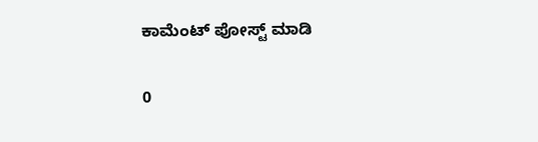ಕಾಮೆಂಟ್‌‌ ಪೋಸ್ಟ್‌ ಮಾಡಿ

0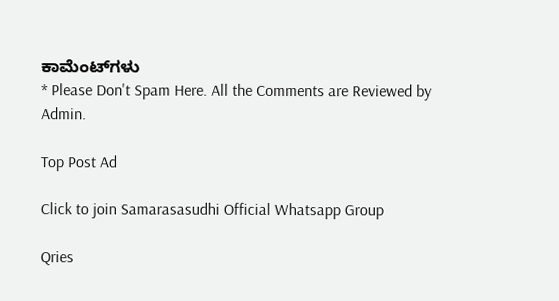ಕಾಮೆಂಟ್‌ಗಳು
* Please Don't Spam Here. All the Comments are Reviewed by Admin.

Top Post Ad

Click to join Samarasasudhi Official Whatsapp Group

Qries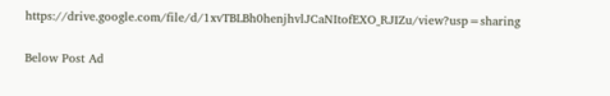https://drive.google.com/file/d/1xvTBLBh0henjhvlJCaNItofEXO_RJIZu/view?usp=sharing

Below Post Ad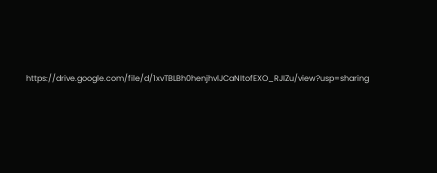https://drive.google.com/file/d/1xvTBLBh0henjhvlJCaNItofEXO_RJIZu/view?usp=sharing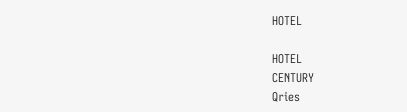HOTEL

HOTEL
CENTURY
Qries